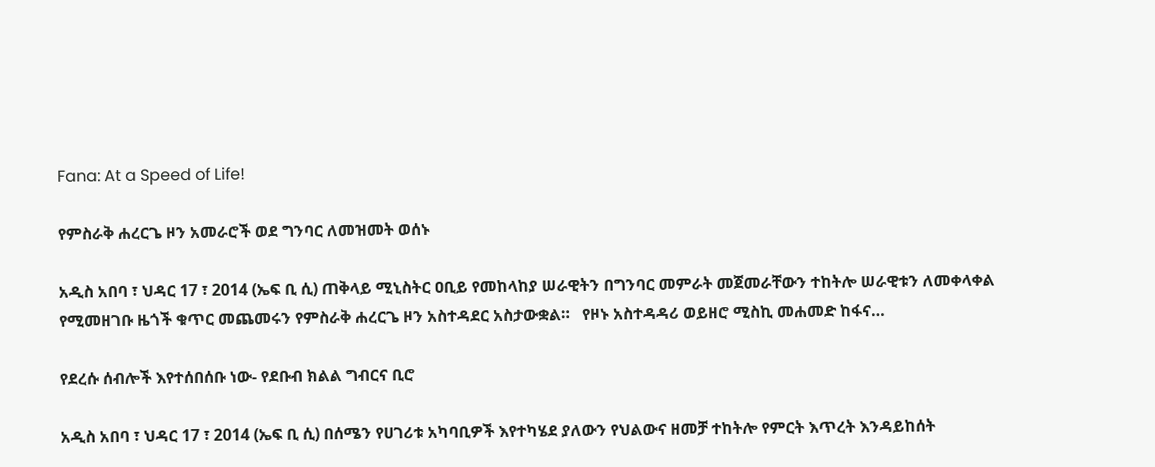Fana: At a Speed of Life!

የምስራቅ ሐረርጌ ዞን አመራሮች ወደ ግንባር ለመዝመት ወሰኑ

አዲስ አበባ ፣ ህዳር 17 ፣ 2014 (ኤፍ ቢ ሲ) ጠቅላይ ሚኒስትር ዐቢይ የመከላከያ ሠራዊትን በግንባር መምራት መጀመራቸውን ተከትሎ ሠራዊቱን ለመቀላቀል የሚመዘገቡ ዜጎች ቁጥር መጨመሩን የምስራቅ ሐረርጌ ዞን አስተዳደር አስታውቋል።   የዞኑ አስተዳዳሪ ወይዘሮ ሚስኪ መሐመድ ከፋና…

የደረሱ ሰብሎች እየተሰበሰቡ ነው- የደቡብ ክልል ግብርና ቢሮ

አዲስ አበባ ፣ ህዳር 17 ፣ 2014 (ኤፍ ቢ ሲ) በሰሜን የሀገሪቱ አካባቢዎች እየተካሄደ ያለውን የህልውና ዘመቻ ተከትሎ የምርት እጥረት እንዳይከሰት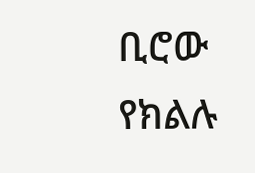ቢሮው የክልሉ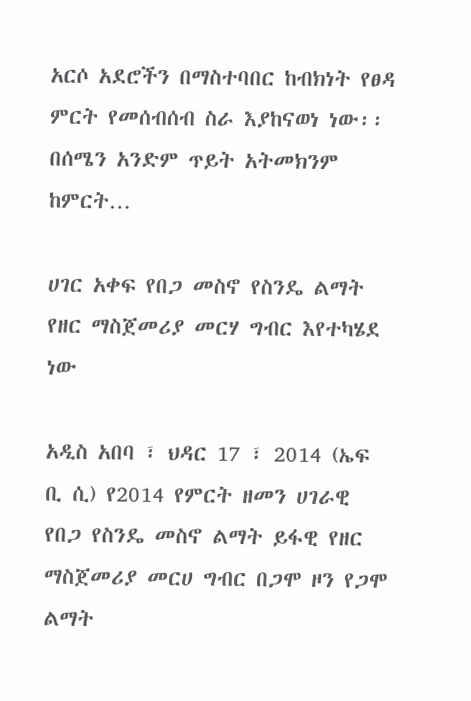አርሶ አደሮችን በማስተባበር ከብክነት የፀዳ ምርት የመሰብሰብ ስራ እያከናወነ ነው፡፡ በሰሜን አንድም ጥይት አትመክንም ከምርት…

ሀገር አቀፍ የበጋ መስኖ የስንዴ ልማት የዘር ማስጀመሪያ መርሃ ግብር እየተካሄደ ነው

አዲስ አበባ ፣ ህዳር 17 ፣ 2014 (ኤፍ ቢ ሲ) የ2014 የምርት ዘመን ሀገራዊ የበጋ የስንዴ መስኖ ልማት ይፋዊ የዘር ማስጀመሪያ መርሀ ግብር በጋሞ ዞን የጋሞ ልማት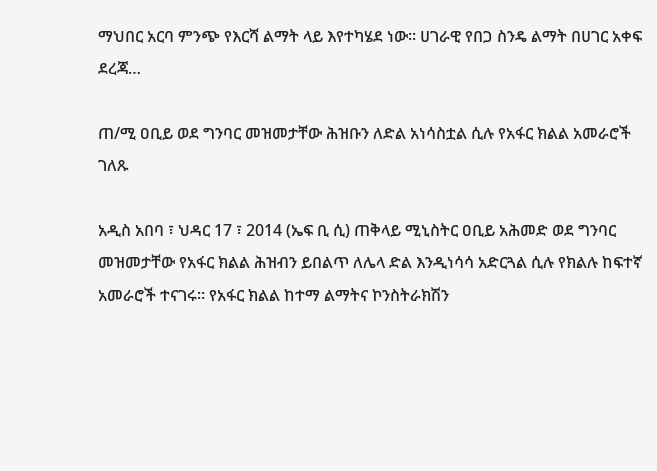ማህበር አርባ ምንጭ የእርሻ ልማት ላይ እየተካሄደ ነው። ሀገራዊ የበጋ ስንዴ ልማት በሀገር አቀፍ ደረጃ…

ጠ/ሚ ዐቢይ ወደ ግንባር መዝመታቸው ሕዝቡን ለድል አነሳስቷል ሲሉ የአፋር ክልል አመራሮች ገለጹ

አዲስ አበባ ፣ ህዳር 17 ፣ 2014 (ኤፍ ቢ ሲ) ጠቅላይ ሚኒስትር ዐቢይ አሕመድ ወደ ግንባር መዝመታቸው የአፋር ክልል ሕዝብን ይበልጥ ለሌላ ድል እንዲነሳሳ አድርጓል ሲሉ የክልሉ ከፍተኛ አመራሮች ተናገሩ፡፡ የአፋር ክልል ከተማ ልማትና ኮንስትራክሽን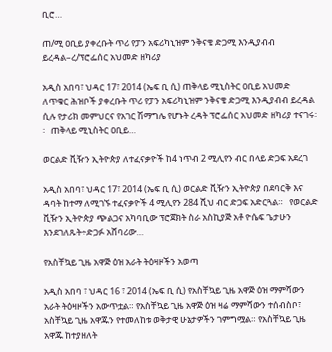ቢሮ…

ጠ/ሚ ዐቢይ ያቀረቡት ጥሪ የፓን አፍሪካኒዝም ንቅናቄ ድጋሚ እንዲያብብ ይረዳል–ረ/ፕሮፌሰር አህመድ ዘካሪያ

አዲስ አበባ፣ ህዳር 17፣ 2014 (ኤፍ ቢ ሲ) ጠቅላይ ሚኒስትር ዐቢይ አህመድ ለጥቁር ሕዝቦች ያቀረቡት ጥሪ የፓን አፍሪካኒዝም ንቅናቄ ድጋሚ እንዲያብብ ይረዳል ሲሉ የታሪክ መምህርና የአገር ሽማግሌ የሆኑት ረዳት ፕሮፌሰር አህመድ ዘካሪያ ተናገሩ፡፡   ጠቅላይ ሚኒስትር ዐቢይ…

ወርልድ ቪዥን ኢትዮጵያ ለተፈናቃዮች ከ4 ነጥብ 2 ሚሊየን ብር በላይ ድጋፍ አደረገ

አዲስ አበባ፣ ህዳር 17፣ 2014 (ኤፍ ቢ ሲ) ወርልድ ቪዥን ኢትዮጵያ በደባርቅ እና ዳባት ከተማ ለሚገኙ ተፈናቃዮች 4 ሚሊየን 284 ሺህ ብር ድጋፍ አድርጓል።   የወርልድ ቪዥን ኢትዮጵያ ጭልጋና አካባቢው ፕሮጀክት ስራ አስኪያጅ አቶ ዮሴፍ ጌታሁን እንደገለጹት÷ድጋፉ አሸባሪው…

የአስቸኳይ ጊዜ አዋጅ ዕዝ አራት ትዕዛዞችን አወጣ

አዲስ አበባ ፣ ህዳር 16 ፣ 2014 (ኤፍ ቢ ሲ) የአስቸኳይ ጊዜ አዋጅ ዕዝ ማምሻውን አራት ትዕዛዞችን አውጥቷል። የአስቸኳይ ጊዜ አዋጅ ዕዝ ዛሬ ማምሻውን ተሰብስቦ፣ አስቸኳይ ጊዜ አዋጁን የተመለከቱ ወቅታዊ ሁኔታዎችን ገምግሟል። የአስቸኳይ ጊዜ አዋጁ ከተያዘለት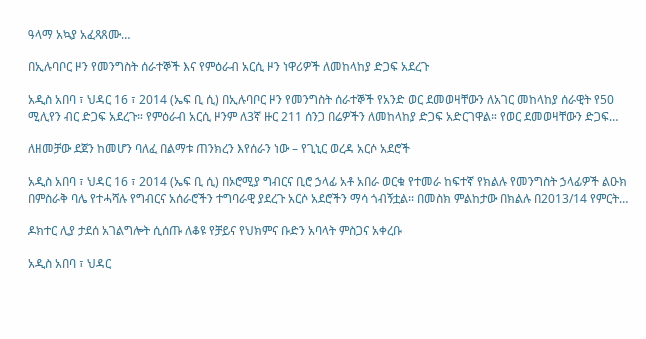ዓላማ አኳያ አፈጻጸሙ…

በኢሉባቦር ዞን የመንግስት ሰራተኞች እና የምዕራብ አርሲ ዞን ነዋሪዎች ለመከላከያ ድጋፍ አደረጉ

አዲስ አበባ ፣ ህዳር 16 ፣ 2014 (ኤፍ ቢ ሲ) በኢሉባቦር ዞን የመንግስት ሰራተኞች የአንድ ወር ደመወዛቸውን ለአገር መከላከያ ሰራዊት የ50 ሚሊየን ብር ድጋፍ አደረጉ። የምዕራብ አርሲ ዞንም ለ3ኛ ዙር 211 ሰንጋ በሬዎችን ለመከላከያ ድጋፍ አድርገዋል። የወር ደመወዛቸውን ድጋፍ…

ለዘመቻው ደጀን ከመሆን ባለፈ በልማቱ ጠንክረን እየሰራን ነው – የጊኒር ወረዳ አርሶ አደሮች

አዲስ አበባ ፣ ህዳር 16 ፣ 2014 (ኤፍ ቢ ሲ) በኦሮሚያ ግብርና ቢሮ ኃላፊ አቶ አበራ ወርቁ የተመራ ከፍተኛ የክልሉ የመንግስት ኃላፊዎች ልዑክ በምስራቅ ባሌ የተሓሻሉ የግብርና አሰራሮችን ተግባራዊ ያደረጉ አርሶ አደሮችን ማሳ ጎብኝቷል፡፡ በመስክ ምልከታው በክልሉ በ2013/14 የምርት…

ዶክተር ሊያ ታደሰ አገልግሎት ሲሰጡ ለቆዩ የቻይና የህክምና ቡድን አባላት ምስጋና አቀረቡ

አዲስ አበባ ፣ ህዳር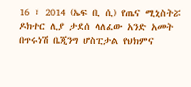16 ፣ 2014 (ኤፍ ቢ ሲ) የጤና ሚኒስትሯ ዶክተር ሊያ ታደሰ ላለፈው አንድ አመት በጥሩነሽ ቤጂንግ ሆስፒታል የህክምና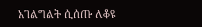አገልግልት ሲሰጡ ለቆዩ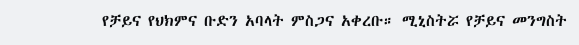የቻይና የህክምና ቡድን አባላት ምስጋና አቀረቡ። ሚኒስትሯ የቻይና መንግስት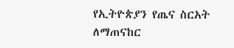የኢትዮጵያን የጤና ስርአት ለማጠናከር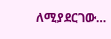ለሚያደርገው…